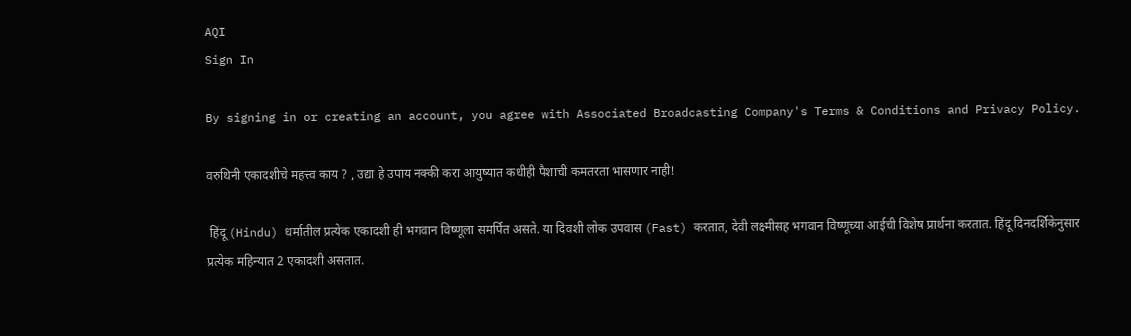AQI
Sign In

By signing in or creating an account, you agree with Associated Broadcasting Company's Terms & Conditions and Privacy Policy.

वरुथिनी एकादशीचे महत्त्व काय ? , उद्या हे उपाय नक्की करा आयुष्यात कधीही पैशाची कमतरता भासणार नाही!

 हिंदू (Hindu) धर्मातील प्रत्येक एकादशी ही भगवान विष्णूला समर्पित असते. या दिवशी लोक उपवास (Fast) करतात, देवी लक्ष्मीसह भगवान विष्णूच्या आईची विशेष प्रार्थना करतात. हिंदू दिनदर्शिकेनुसार प्रत्येक महिन्यात 2 एकादशी असतात.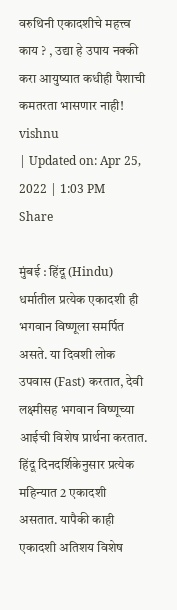वरुथिनी एकादशीचे महत्त्व काय ? , उद्या हे उपाय नक्की करा आयुष्यात कधीही पैशाची कमतरता भासणार नाही!
vishnu
| Updated on: Apr 25, 2022 | 1:03 PM
Share

मुंबई : हिंदू (Hindu) धर्मातील प्रत्येक एकादशी ही भगवान विष्णूला समर्पित असते. या दिवशी लोक उपवास (Fast) करतात, देवी लक्ष्मीसह भगवान विष्णूच्या आईची विशेष प्रार्थना करतात. हिंदू दिनदर्शिकेनुसार प्रत्येक महिन्यात 2 एकादशी असतात. यापैकी काही एकादशी अतिशय विशेष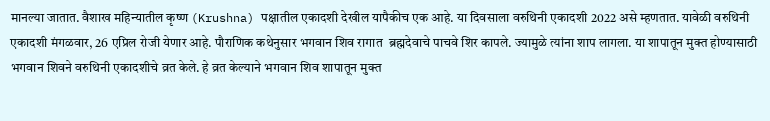मानल्या जातात. वैशाख महिन्यातील कृष्ण (Krushna) पक्षातील एकादशी देखील यापैकीच एक आहे. या दिवसाला वरुथिनी एकादशी 2022 असे म्हणतात. यावेळी वरुथिनी एकादशी मंगळवार, 26 एप्रिल रोजी येणार आहे. पौराणिक कथेनुसार भगवान शिव रागात  ब्रह्मदेवाचे पाचवे शिर कापले. ज्यामुळे त्यांना शाप लागला. या शापातून मुक्त होण्यासाठी भगवान शिवने वरुथिनी एकादशीचे व्रत केले. हे व्रत केल्याने भगवान शिव शापातून मुक्त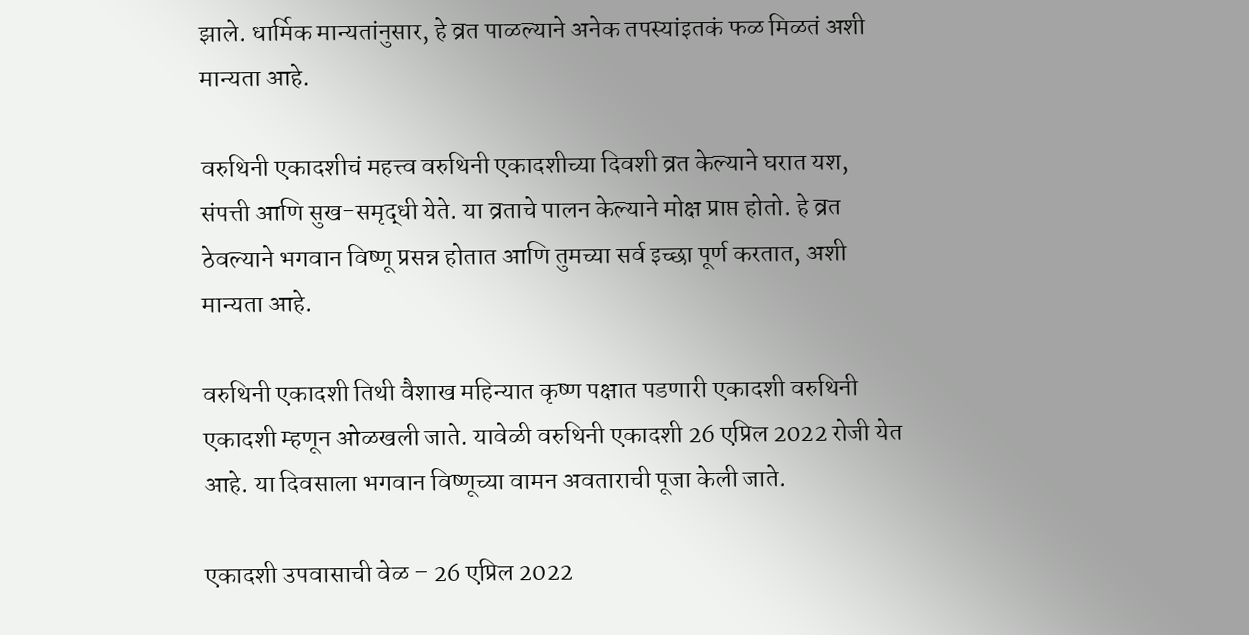झाले. धार्मिक मान्यतांनुसार, हे व्रत पाळल्याने अनेक तपस्यांइतकं फळ मिळतं अशी मान्यता आहे.

वरुथिनी एकादशीचं महत्त्व वरुथिनी एकादशीच्या दिवशी व्रत केल्याने घरात यश, संपत्ती आणि सुख-समृद्धी येते. या व्रताचे पालन केल्याने मोक्ष प्राप्त होतो. हे व्रत ठेवल्याने भगवान विष्णू प्रसन्न होतात आणि तुमच्या सर्व इच्छा पूर्ण करतात, अशी मान्यता आहे.

वरुथिनी एकादशी तिथी वैशाख महिन्यात कृष्ण पक्षात पडणारी एकादशी वरुथिनी एकादशी म्हणून ओळखली जाते. यावेळी वरुथिनी एकादशी 26 एप्रिल 2022 रोजी येत आहे. या दिवसाला भगवान विष्णूच्या वामन अवताराची पूजा केली जाते.

एकादशी उपवासाची वेळ – 26 एप्रिल 2022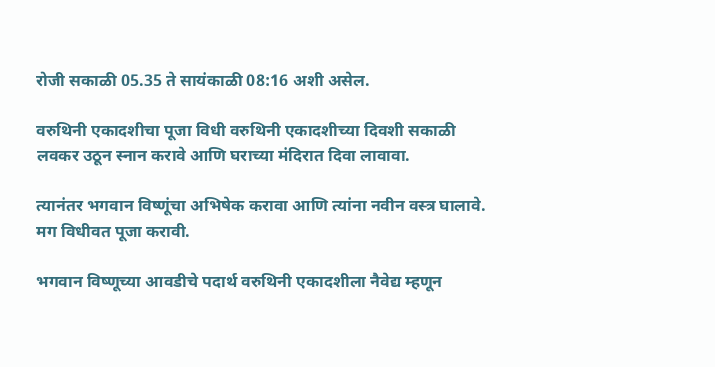रोजी सकाळी 05.35 ते सायंकाळी 08:16 अशी असेल.

वरुथिनी एकादशीचा पूजा विधी वरुथिनी एकादशीच्या दिवशी सकाळी लवकर उठून स्नान करावे आणि घराच्या मंदिरात दिवा लावावा.

त्यानंतर भगवान विष्णूंचा अभिषेक करावा आणि त्यांना नवीन वस्त्र घालावे. मग विधीवत पूजा करावी.

भगवान विष्णूच्या आवडीचे पदार्थ वरुथिनी एकादशीला नैवेद्य म्हणून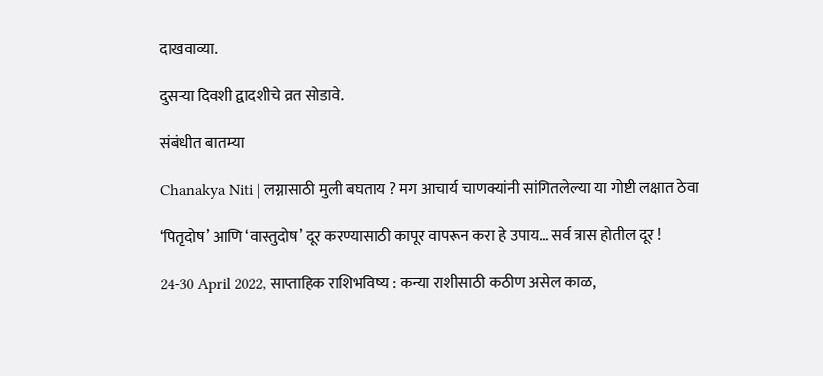दाखवाव्या.

दुसर्‍या दिवशी द्वादशीचे व्रत सोडावे.

संबंधीत बातम्या

Chanakya Niti | लग्नासाठी मुली बघताय ? मग आचार्य चाणक्यांनी सांगितलेल्या या गोष्टी लक्षात ठेवा

‘पितृदोष’ आणि ‘वास्तुदोष’ दूर करण्यासाठी कापूर वापरून करा हे उपाय… सर्व त्रास होतील दूर !

24-30 April 2022, साप्ताहिक राशिभविष्य : कन्या राशीसाठी कठीण असेल काळ,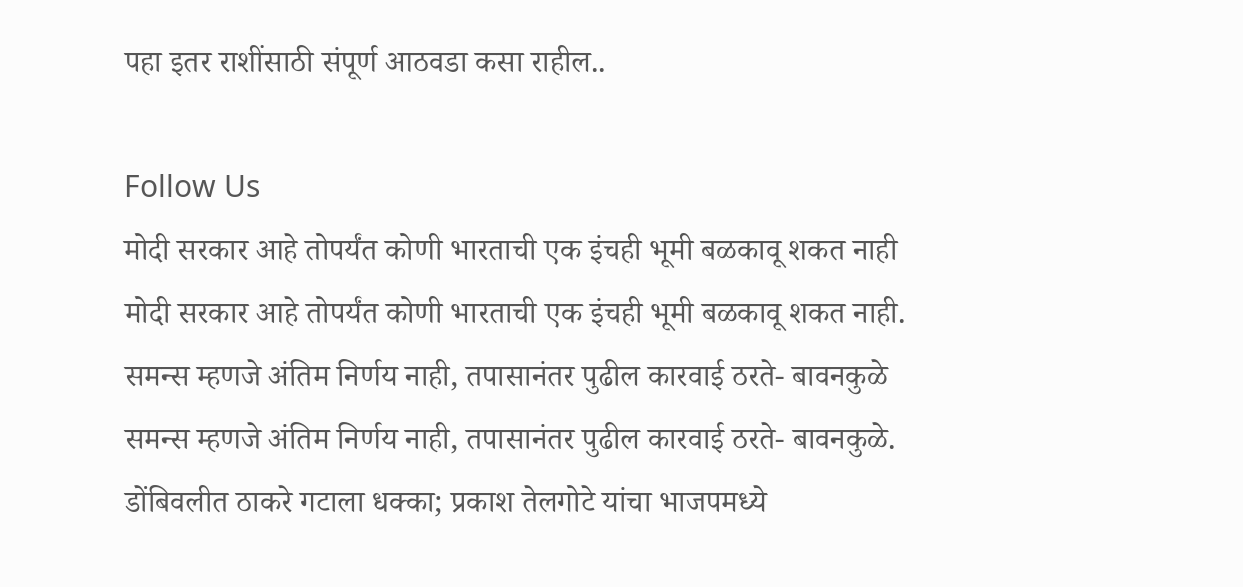पहा इतर राशींसाठी संपूर्ण आठवडा कसा राहील..

Follow Us
मोदी सरकार आहे तोपर्यंत कोणी भारताची एक इंचही भूमी बळकावू शकत नाही
मोदी सरकार आहे तोपर्यंत कोणी भारताची एक इंचही भूमी बळकावू शकत नाही.
समन्स म्हणजे अंतिम निर्णय नाही, तपासानंतर पुढील कारवाई ठरते- बावनकुळे
समन्स म्हणजे अंतिम निर्णय नाही, तपासानंतर पुढील कारवाई ठरते- बावनकुळे.
डोंबिवलीत ठाकरे गटाला धक्का; प्रकाश तेलगोटे यांचा भाजपमध्ये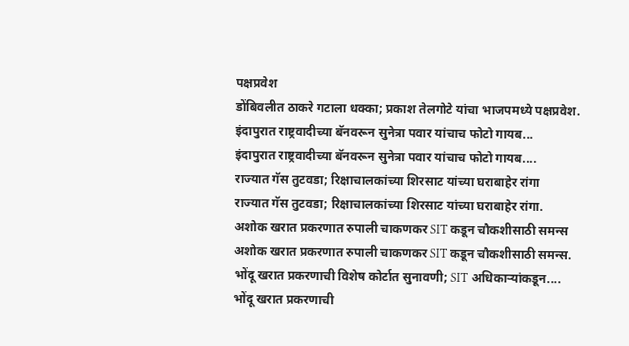पक्षप्रवेश
डोंबिवलीत ठाकरे गटाला धक्का; प्रकाश तेलगोटे यांचा भाजपमध्ये पक्षप्रवेश.
इंदापुरात राष्ट्रवादीच्या बॅनवरून सुनेत्रा पवार यांचाच फोटो गायब...
इंदापुरात राष्ट्रवादीच्या बॅनवरून सुनेत्रा पवार यांचाच फोटो गायब....
राज्यात गॅस तुटवडा; रिक्षाचालकांच्या शिरसाट यांच्या घराबाहेर रांगा
राज्यात गॅस तुटवडा; रिक्षाचालकांच्या शिरसाट यांच्या घराबाहेर रांगा.
अशोक खरात प्रकरणात रुपाली चाकणकर SIT कडून चौकशीसाठी समन्स
अशोक खरात प्रकरणात रुपाली चाकणकर SIT कडून चौकशीसाठी समन्स.
भोंदू खरात प्रकरणाची विशेष कोर्टात सुनावणी; SIT अधिकाऱ्यांकडून....
भोंदू खरात प्रकरणाची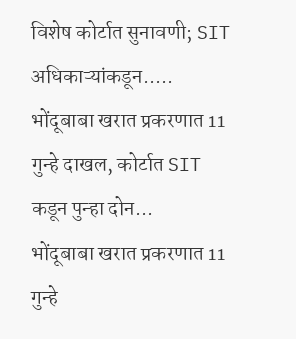विशेष कोर्टात सुनावणी; SIT अधिकाऱ्यांकडून.....
भोंदूबाबा खरात प्रकरणात 11 गुन्हे दाखल, कोर्टात SIT कडून पुन्हा दोन...
भोंदूबाबा खरात प्रकरणात 11 गुन्हे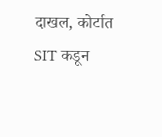दाखल, कोर्टात SIT कडून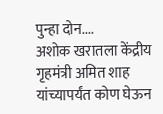पुन्हा दोन....
अशोक खरातला केंद्रीय गृहमंत्री अमित शाह यांच्यापर्यंत कोण घेऊन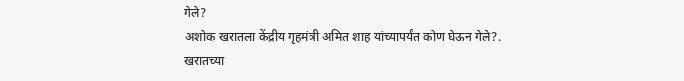गेले?
अशोक खरातला केंद्रीय गृहमंत्री अमित शाह यांच्यापर्यंत कोण घेऊन गेले?.
खरातच्या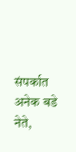संपर्कात अनेक बडे नेते,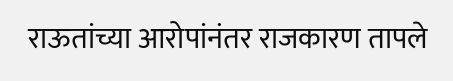राऊतांच्या आरोपांनंतर राजकारण तापले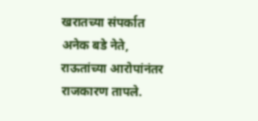खरातच्या संपर्कात अनेक बडे नेते, राऊतांच्या आरोपांनंतर राजकारण तापले.